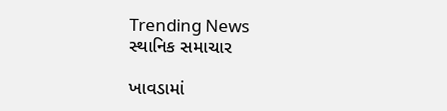Trending News
સ્થાનિક સમાચાર

ખાવડામાં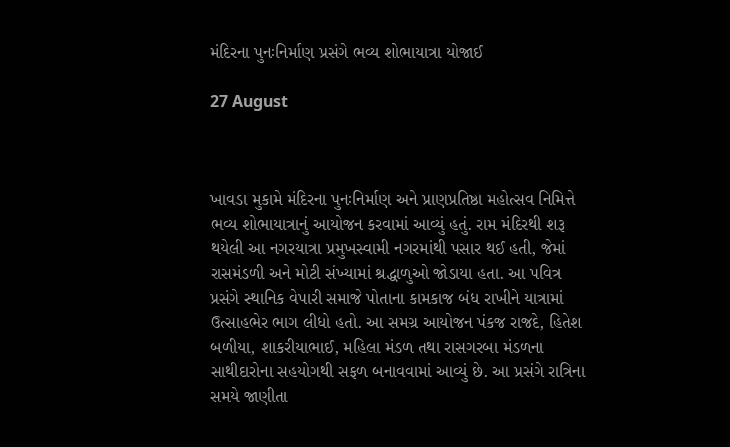મંદિરના પુનઃનિર્માણ પ્રસંગે ભવ્ય શોભાયાત્રા યોજાઈ

27 August



ખાવડા મુકામે મંદિરના પુનઃનિર્માણ અને પ્રાણપ્રતિષ્ઠા મહોત્સવ નિમિત્તે ભવ્ય શોભાયાત્રાનું આયોજન કરવામાં આવ્યું હતું. રામ મંદિરથી શરૂ થયેલી આ નગરયાત્રા પ્રમુખસ્વામી નગરમાંથી પસાર થઈ હતી, જેમાં રાસમંડળી અને મોટી સંખ્યામાં શ્રદ્ધાળુઓ જોડાયા હતા. આ પવિત્ર પ્રસંગે સ્થાનિક વેપારી સમાજે પોતાના કામકાજ બંધ રાખીને યાત્રામાં ઉત્સાહભેર ભાગ લીધો હતો. આ સમગ્ર આયોજન પંકજ રાજદે, હિતેશ બળીયા, શાકરીયાભાઈ, મહિલા મંડળ તથા રાસગરબા મંડળના સાથીદારોના સહયોગથી સફળ બનાવવામાં આવ્યું છે. આ પ્રસંગે રાત્રિના સમયે જાણીતા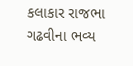કલાકાર રાજભા ગઢવીના ભવ્ય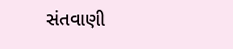સંતવાણી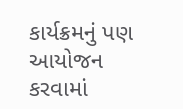કાર્યક્રમનું પણ આયોજન કરવામાં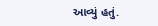આવ્યું હતું.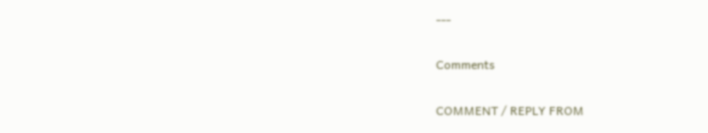---

Comments

COMMENT / REPLY FROM